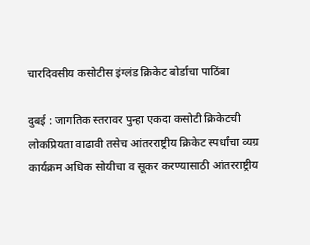चारदिवसीय कसोटीस इंग्लंड क्रिकेट बोर्डाचा पाठिंबा

दुबई : जागतिक स्तरावर पुन्हा एकदा कसोटी क्रिकेटची लोकप्रियता वाढावी तसेच आंतरराष्ट्रीय क्रिकेट स्पर्धांचा व्यग्र कार्यक्रम अधिक सोयीचा व सूकर करण्यासाठी आंतरराष्ट्रीय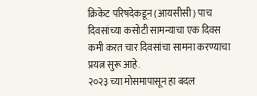क्रिकेट परिषदेकडून (आयसीसी) पाच दिवसांच्या कसोटी सामन्याचा एक दिवस कमी करत चार दिवसांचा सामना करण्याचा प्रयत्न सुरू आहे.
२०२३ च्या मोसमापासून हा बदल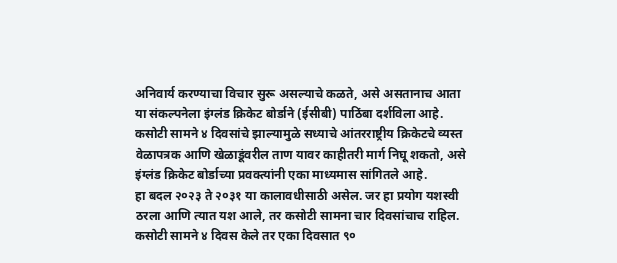अनिवार्य करण्याचा विचार सुरू असल्याचे कळते, असे असतानाच आता या संकल्पनेला इंग्लंड क्रिकेट बोर्डाने (ईसीबी) पाठिंबा दर्शविला आहे.
कसोटी सामने ४ दिवसांचे झाल्यामुळे सध्याचे आंतरराष्ट्रीय क्रिकेटचे व्यस्त वेळापत्रक आणि खेळाडूंवरील ताण यावर काहीतरी मार्ग निघू शकतो, असे इंग्लंड क्रिकेट बोर्डाच्या प्रवक्त्यांनी एका माध्यमास सांगितले आहे.
हा बदल २०२३ ते २०३१ या कालावधीसाठी असेल. जर हा प्रयोग यशस्वी ठरला आणि त्यात यश आले, तर कसोटी सामना चार दिवसांचाच राहिल. कसोटी सामने ४ दिवस केले तर एका दिवसात ९०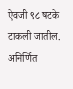ऐवजी ९८ षटके टाकली जातील.
अनिर्णित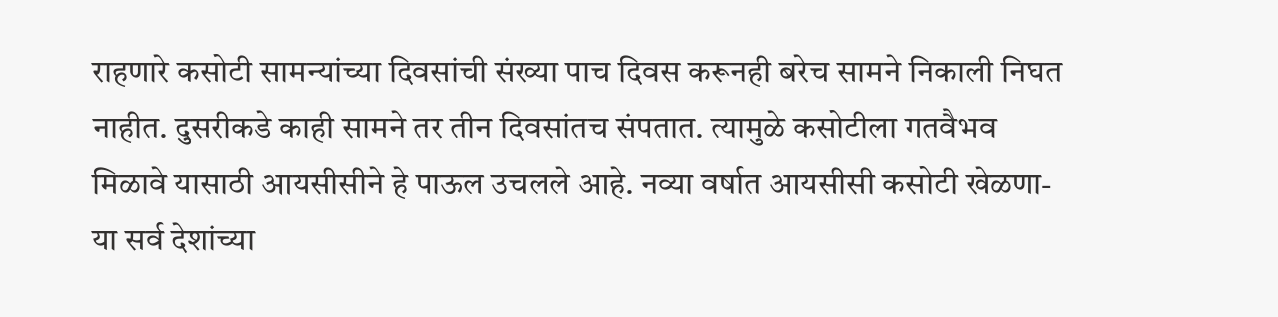राहणारे कसोटी सामन्यांच्या दिवसांची संख्या पाच दिवस करूनही बरेच सामने निकाली निघत नाहीत. दुसरीकडे काही सामने तर तीन दिवसांतच संपतात. त्यामुळे कसोटीला गतवैभव मिळावे यासाठी आयसीसीने हे पाऊल उचलले आहे. नव्या वर्षात आयसीसी कसोटी खेळणा-या सर्व देशांच्या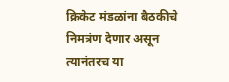क्रिकेट मंडळांना बैठकीचे निमत्रंण देणार असून त्यानंतरच या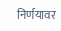निर्णयावर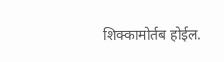शिक्कामोर्तब होईल.